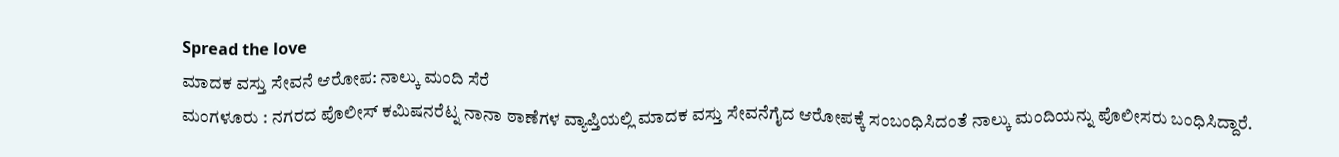Spread the love
ಮಾದಕ ವಸ್ತು ಸೇವನೆ ಆರೋಪ: ನಾಲ್ಕು ಮಂದಿ ಸೆರೆ
ಮಂಗಳೂರು : ನಗರದ ಪೊಲೀಸ್ ಕಮಿಷನರೆಟ್ನ ನಾನಾ ಠಾಣೆಗಳ ವ್ಯಾಪ್ತಿಯಲ್ಲಿ ಮಾದಕ ವಸ್ತು ಸೇವನೆಗೈದ ಆರೋಪಕ್ಕೆ ಸಂಬಂಧಿಸಿದಂತೆ ನಾಲ್ಕು ಮಂದಿಯನ್ನು ಪೊಲೀಸರು ಬಂಧಿಸಿದ್ದಾರೆ.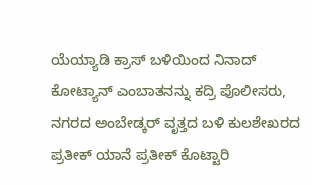ಯೆಯ್ಯಾಡಿ ಕ್ರಾಸ್ ಬಳಿಯಿಂದ ನಿನಾದ್ ಕೋಟ್ಯಾನ್ ಎಂಬಾತನನ್ನು ಕದ್ರಿ ಪೊಲೀಸರು, ನಗರದ ಅಂಬೇಡ್ಕರ್ ವೃತ್ತದ ಬಳಿ ಕುಲಶೇಖರದ ಪ್ರತೀಕ್ ಯಾನೆ ಪ್ರತೀಕ್ ಕೊಟ್ಟಾರಿ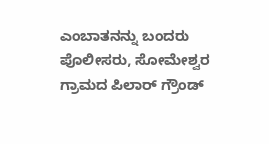ಎಂಬಾತನನ್ನು ಬಂದರು ಪೊಲೀಸರು, ಸೋಮೇಶ್ವರ ಗ್ರಾಮದ ಪಿಲಾರ್ ಗ್ರೌಂಡ್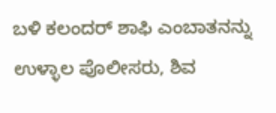ಬಳಿ ಕಲಂದರ್ ಶಾಫಿ ಎಂಬಾತನನ್ನು ಉಳ್ಳಾಲ ಪೊಲೀಸರು, ಶಿವ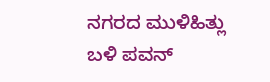ನಗರದ ಮುಳಿಹಿತ್ಲು ಬಳಿ ಪವನ್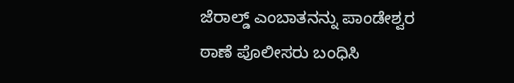ಜೆರಾಲ್ಡ್ ಎಂಬಾತನನ್ನು ಪಾಂಡೇಶ್ವರ ಠಾಣೆ ಪೊಲೀಸರು ಬಂಧಿಸಿ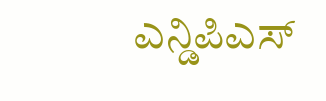ಎನ್ಡಿಪಿಎಸ್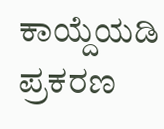ಕಾಯ್ದೆಯಡಿ ಪ್ರಕರಣ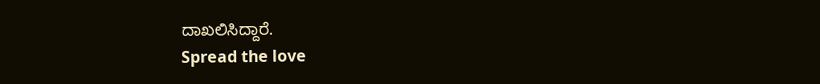ದಾಖಲಿಸಿದ್ದಾರೆ.
Spread the love